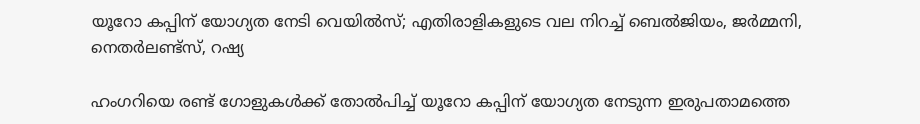യൂറോ കപ്പിന് യോഗ്യത നേടി വെയില്‍സ്; എതിരാളികളുടെ വല നിറച്ച് ബെല്‍ജിയം, ജര്‍മ്മനി, നെതര്‍ലണ്ട്‌സ്, റഷ്യ

ഹംഗറിയെ രണ്ട് ഗോളുകള്‍ക്ക് തോല്‍പിച്ച് യൂറോ കപ്പിന് യോഗ്യത നേടുന്ന ഇരുപതാമത്തെ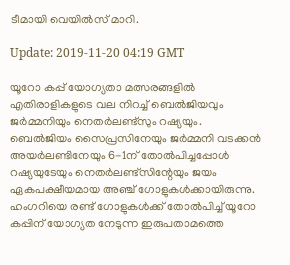ടീമായി വെയില്‍സ് മാറി.

Update: 2019-11-20 04:19 GMT

യൂറോ കപ്പ് യോഗ്യതാ മത്സരങ്ങളില്‍ എതിരാളികളുടെ വല നിറച്ച് ബെല്‍ജിയവും ജര്‍മ്മനിയും നെതര്‍ലണ്ട്‌സും റഷ്യയും. ബെല്‍ജിയം സൈപ്രസിനേയും ജര്‍മ്മനി വടക്കന്‍ അയര്‍ലണ്ടിനേയും 6-1ന് തോല്‍പിച്ചപ്പോള്‍ റഷ്യയുടേയും നെതര്‍ലണ്ട്‌സിന്റേയും ജയം ഏകപക്ഷീയമായ അഞ്ച് ഗോളുകള്‍ക്കായിരുന്നു. ഹംഗറിയെ രണ്ട് ഗോളുകള്‍ക്ക് തോല്‍പിച്ച് യൂറോ കപ്പിന് യോഗ്യത നേടുന്ന ഇരുപതാമത്തെ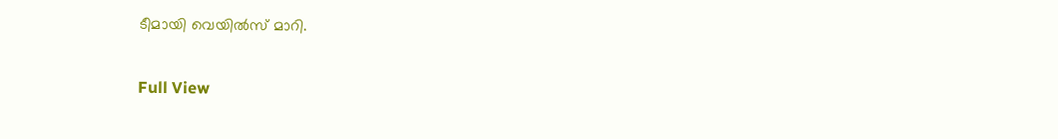ടീമായി വെയില്‍സ് മാറി.

Full View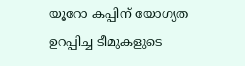യൂറോ കപ്പിന് യോഗ്യത ഉറപ്പിച്ച ടീമുകളുടെ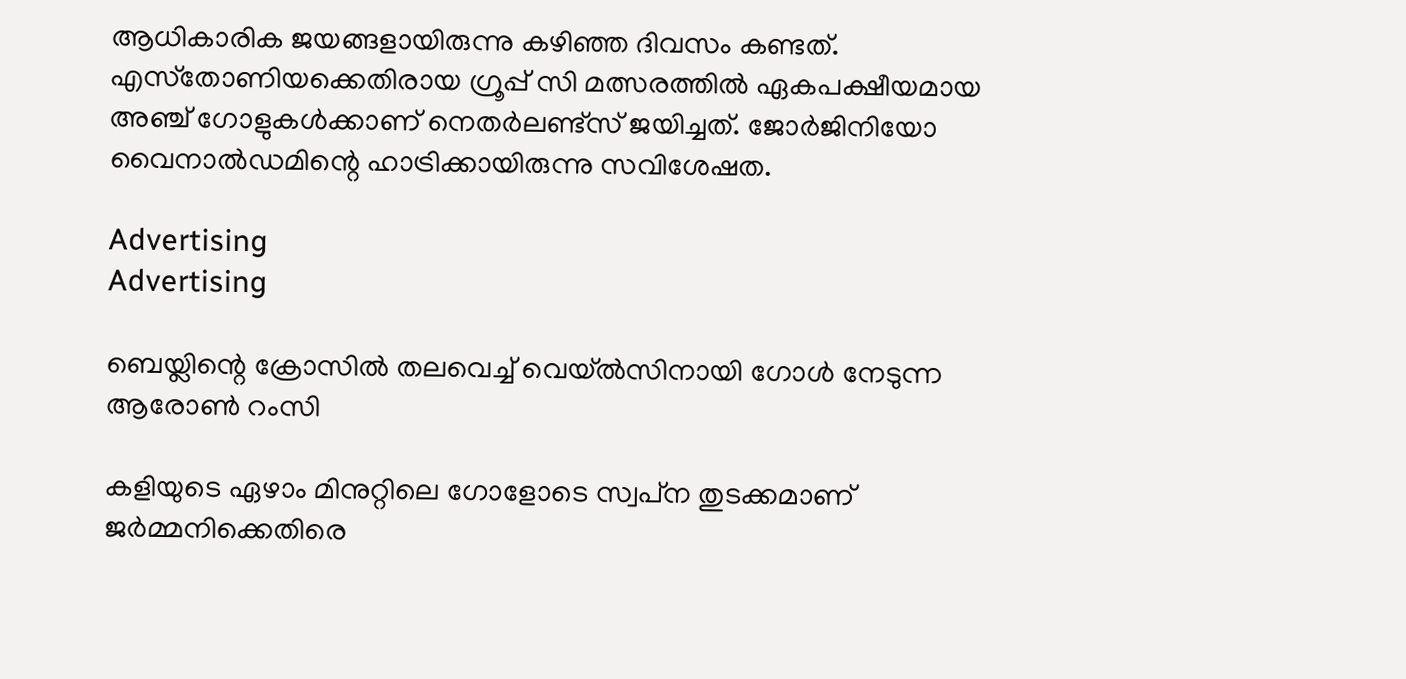ആധികാരിക ജയങ്ങളായിരുന്നു കഴിഞ്ഞ ദിവസം കണ്ടത്. എസ്‌തോണിയക്കെതിരായ ഗ്രൂപ്പ് സി മത്സരത്തില്‍ ഏകപക്ഷീയമായ അഞ്ച് ഗോളുകള്‍ക്കാണ് നെതര്‍ലണ്ട്‌സ് ജയിച്ചത്. ജോര്‍ജിനിയോ വൈനാല്‍ഡമിന്റെ ഹാട്രിക്കായിരുന്നു സവിശേഷത.

Advertising
Advertising

ബെയ്ലിന്റെ ക്രോസില്‍ തലവെച്ച് വെയ്ല്‍സിനായി ഗോള്‍ നേടുന്ന ആരോണ്‍ റംസി

കളിയുടെ ഏഴാം മിനുറ്റിലെ ഗോളോടെ സ്വപ്‌ന തുടക്കമാണ് ജര്‍മ്മനിക്കെതിരെ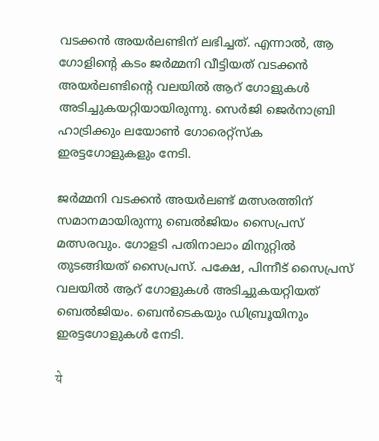വടക്കന്‍ അയര്‍ലണ്ടിന് ലഭിച്ചത്. എന്നാല്‍, ആ ഗോളിന്റെ കടം ജര്‍മ്മനി വീട്ടിയത് വടക്കന്‍ അയര്‍ലണ്ടിന്റെ വലയില്‍ ആറ് ഗോളുകള്‍ അടിച്ചുകയറ്റിയായിരുന്നു. സെര്‍ജി ജെര്‍നാബ്രി ഹാട്രിക്കും ലയോണ്‍ ഗോരെറ്റ്‌സ്‌ക ഇരട്ടഗോളുകളും നേടി.

ജര്‍മ്മനി വടക്കന്‍ അയര്‍ലണ്ട് മത്സരത്തിന് സമാനമായിരുന്നു ബെല്‍ജിയം സൈപ്രസ് മത്സരവും. ഗോളടി പതിനാലാം മിനുറ്റില്‍ തുടങ്ങിയത് സൈപ്രസ്. പക്ഷേ, പിന്നീട് സൈപ്രസ് വലയില്‍ ആറ് ഗോളുകള്‍ അടിച്ചുകയറ്റിയത് ബെല്‍ജിയം. ബെന്‍ടെകയും ഡിബ്രൂയിനും ഇരട്ടഗോളുകള്‍ നേടി.

ये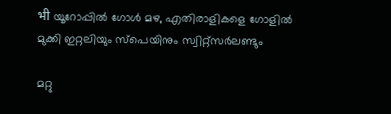भी യൂറോപ്പില്‍ ഗോള്‍ മഴ, എതിരാളികളെ ഗോളില്‍ മുക്കി ഇറ്റലിയും സ്‌പെയിനും സ്വിറ്റ്‌സര്‍ലണ്ടും

മറ്റു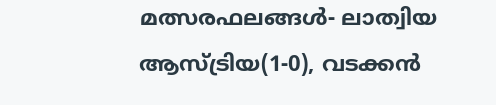മത്സരഫലങ്ങള്‍- ലാത്വിയ ആസ്ട്രിയ(1-0), വടക്കന്‍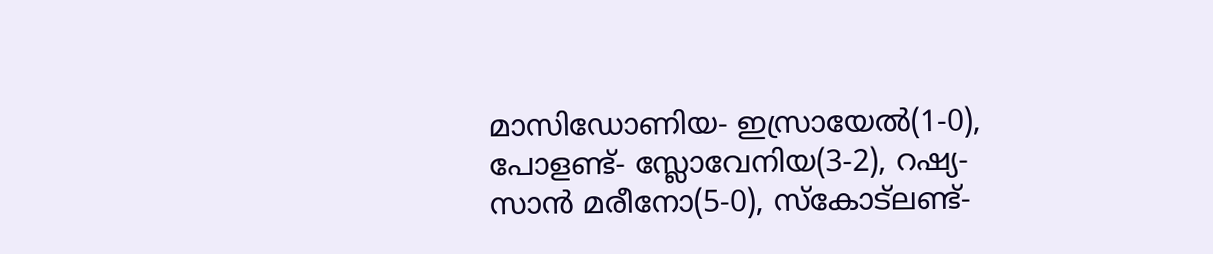മാസിഡോണിയ- ഇസ്രായേല്‍(1-0), പോളണ്ട്- സ്ലോവേനിയ(3-2), റഷ്യ- സാന്‍ മരീനോ(5-0), സ്‌കോട്‌ലണ്ട്-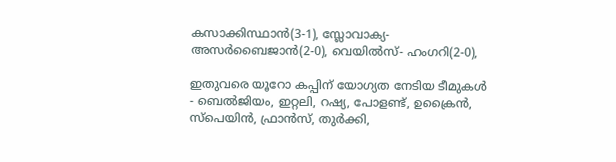കസാക്കിസ്ഥാന്‍(3-1), സ്ലോവാക്യ- അസര്‍ബൈജാന്‍(2-0), വെയില്‍സ്- ഹംഗറി(2-0),

ഇതുവരെ യൂറോ കപ്പിന് യോഗ്യത നേടിയ ടീമുകള്‍ - ബെല്‍ജിയം, ഇറ്റലി, റഷ്യ, പോളണ്ട്, ഉക്രൈന്‍, സ്‌പെയിന്‍, ഫ്രാന്‍സ്, തുര്‍ക്കി,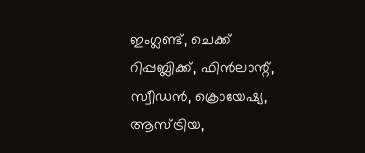ഇംഗ്ലണ്ട്, ചെക്ക് റിപ്പബ്ലിക്ക്, ഫിന്‍ലാന്റ്, സ്വീഡന്‍, ക്രൊയേഷ്യ, ആസ്ട്രിയ,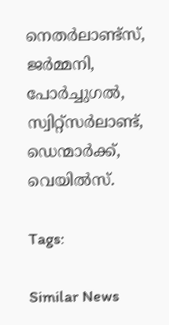നെതര്‍ലാണ്ട്‌സ്, ജര്‍മ്മനി, പോര്‍ച്ചുഗല്‍, സ്വിറ്റ്‌സര്‍ലാണ്ട്, ഡെന്മാര്‍ക്ക്, വെയില്‍സ്.

Tags:

Similar News